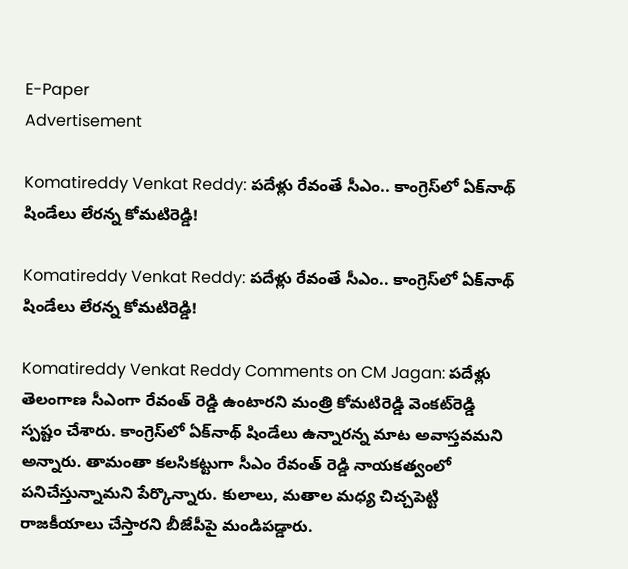E-Paper
Advertisement

Komatireddy Venkat Reddy: పదేళ్లు రేవంతే సీఎం.. కాంగ్రెస్‌లో ఏక్‌నాథ్ షిండేలు లేరన్న కోమటిరెడ్డి!

Komatireddy Venkat Reddy: పదేళ్లు రేవంతే సీఎం.. కాంగ్రెస్‌లో ఏక్‌నాథ్ షిండేలు లేరన్న కోమటిరెడ్డి!

Komatireddy Venkat Reddy Comments on CM Jagan: పదేళ్లు తెలంగాణ సీఎంగా రేవంత్ రెడ్డి ఉంటారని మంత్రి కోమటిరెడ్డి వెంకట్‌రెడ్డి స్పష్టం చేశారు. కాంగ్రెస్‌లో ఏక్‌నాథ్ షిండేలు ఉన్నారన్న మాట అవాస్తవమని అన్నారు. తామంతా కలసికట్టుగా సీఎం రేవంత్ రెడ్డి నాయకత్వంలో పనిచేస్తున్నామని పేర్కొన్నారు. కులాలు, మతాల మధ్య చిచ్చపెట్టి రాజకీయాలు చేస్తారని బీజేపీపై మండిపడ్డారు.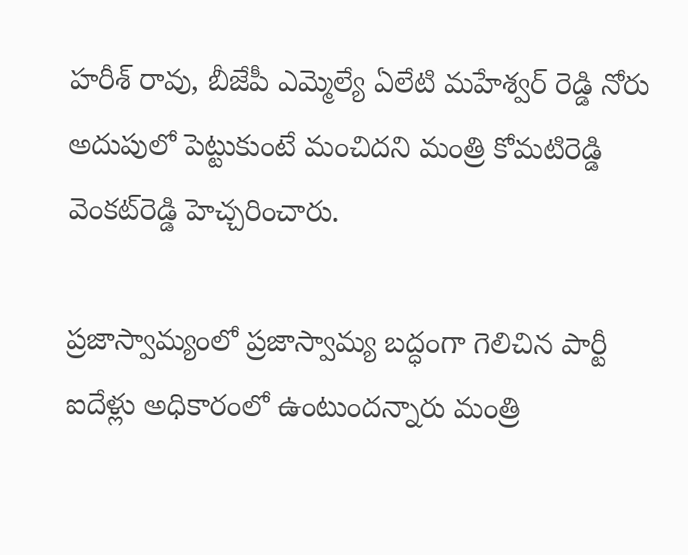హరీశ్ రావు, బీజేపీ ఎమ్మెల్యే ఏలేటి మహేశ్వర్ రెడ్డి నోరు అదుపులో పెట్టుకుంటే మంచిదని మంత్రి కోమటిరెడ్డి వెంకట్‌రెడ్డి హెచ్చరించారు.

ప్రజాస్వామ్యంలో ప్రజాస్వామ్య బద్ధంగా గెలిచిన పార్టీ ఐదేళ్లు అధికారంలో ఉంటుందన్నారు మంత్రి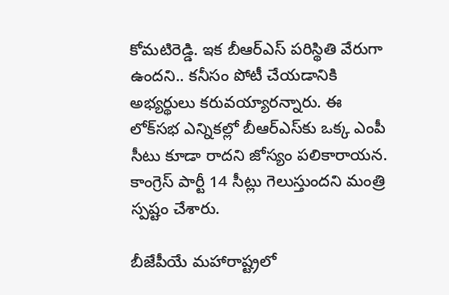కోమటిరెడ్డి. ఇక బీఆర్ఎస్ పరిస్థితి వేరుగా ఉందని.. కనీసం పోటీ చేయడానికి అభ్యర్థులు కరువయ్యారన్నారు. ఈ లోక్‌సభ ఎన్నికల్లో బీఆర్ఎస్‌కు ఒక్క ఎంపీ సీటు కూడా రాదని జోస్యం పలికారాయన. కాంగ్రెస్ పార్టీ 14 సీట్లు గెలుస్తుందని మంత్రి స్పష్టం చేశారు.

బీజేపీయే మహారాష్ట్రలో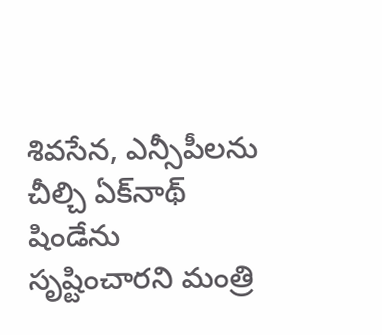శివసేన, ఎన్సీపీలను చీల్చి ఏక్‌నాథ్ షిండేను సృష్టించారని మంత్రి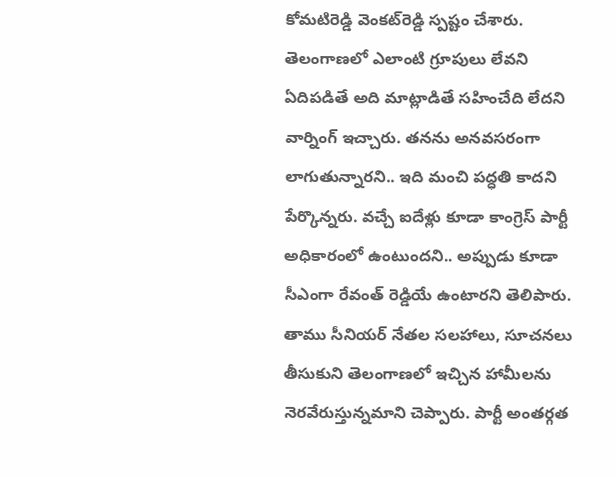కోమటిరెడ్డి వెంకట్‌రెడ్డి స్పష్టం చేశారు. తెలంగాణలో ఎలాంటి గ్రూపులు లేవని ఏదిపడితే అది మాట్లాడితే సహించేది లేదని వార్నింగ్ ఇచ్చారు. తనను అనవసరంగా లాగుతున్నారని.. ఇది మంచి పద్ధతి కాదని పేర్కొన్నరు. వచ్చే ఐదేళ్లు కూడా కాంగ్రెస్ పార్టీ అధికారంలో ఉంటుందని.. అప్పుడు కూడా సీఎంగా రేవంత్ రెడ్డియే ఉంటారని తెలిపారు. తాము సీనియర్ నేతల సలహాలు, సూచనలు తీసుకుని తెలంగాణలో ఇచ్చిన హామీలను నెరవేరుస్తున్నమాని చెప్పారు. పార్టీ అంతర్గత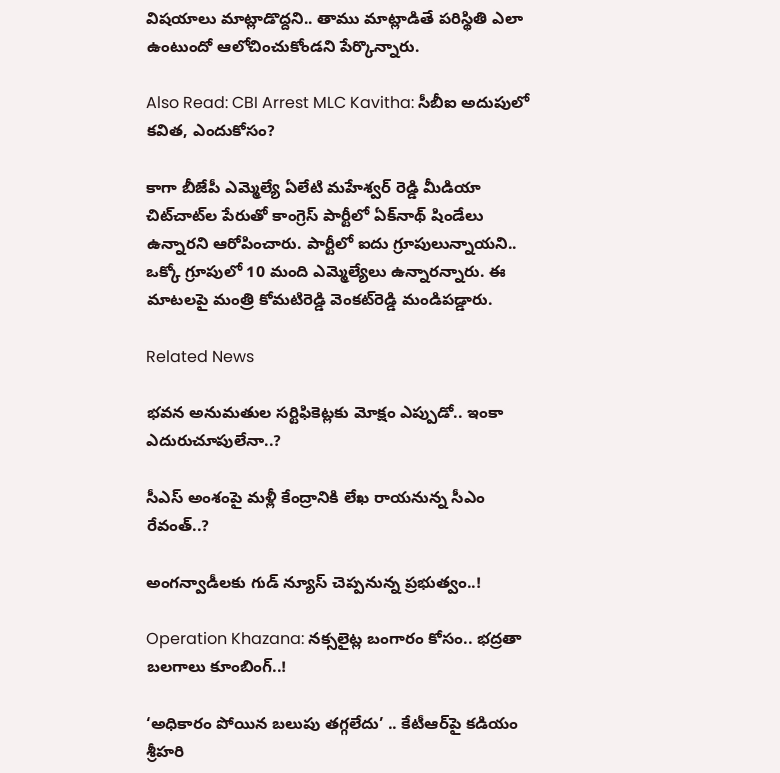విషయాలు మాట్లాడొద్దని.. తాము మాట్లాడితే పరిస్థితి ఎలా ఉంటుందో ఆలోచించుకోండని పేర్కొన్నారు.

Also Read: CBI Arrest MLC Kavitha: సీబీఐ అదుపులో కవిత, ఎందుకోసం?

కాగా బీజేపీ ఎమ్మెల్యే ఏలేటి మహేశ్వర్ రెడ్డి మీడియా చిట్‌చాట్‌ల పేరుతో కాంగ్రెస్ పార్టీలో ఏక్‌నాథ్ షిండేలు ఉన్నారని ఆరోపించారు. పార్టీలో ఐదు గ్రూపులున్నాయని.. ఒక్కో గ్రూపులో 10 మంది ఎమ్మెల్యేలు ఉన్నారన్నారు. ఈ మాటలపై మంత్రి కోమటిరెడ్డి వెంకట్‌‌రెడ్డి మండిపడ్డారు.

Related News

భవన అనుమతుల సర్టిఫికెట్లకు మోక్షం ఎప్పుడో.. ఇంకా ఎదురుచూపులేనా..?

సీఎస్ అంశంపై మళ్లీ కేంద్రానికి లేఖ రాయనున్న సీఎం రేవంత్..?

అంగన్వాడీలకు గుడ్ న్యూస్ చెప్పనున్న ప్రభుత్వం..!

Operation Khazana: నక్సలైట్ల బంగారం కోసం.. భద్రతా బలగాలు కూంబింగ్..!

‘అధికారం పోయిన బలుపు తగ్గలేదు’ .. కేటీఆర్‌పై కడియం శ్రీహరి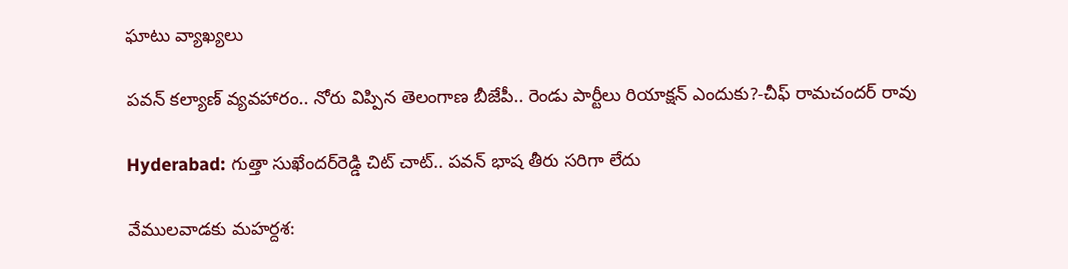ఘాటు వ్యాఖ్యలు

పవన్ కల్యాణ్ వ్యవహారం.. నోరు విప్పిన తెలంగాణ బీజేపీ.. రెండు పార్టీలు రియాక్షన్ ఎందుకు?-చీఫ్ రామచందర్ రావు

Hyderabad: గుత్తా సుఖేందర్‌రెడ్డి చిట్ చాట్.. పవన్ భాష తీరు సరిగా లేదు

వేములవాడకు మహర్దశ: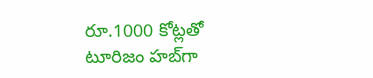రూ.1000 కోట్లతో టూరిజం హబ్‌గా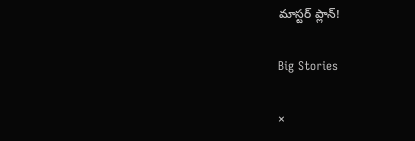మాస్టర్ ప్లాన్!

Big Stories

×